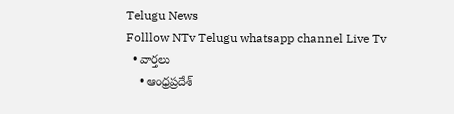Telugu News
Folllow NTv Telugu whatsapp channel Live Tv
  • వార్తలు
    • ఆంధ్రప్రదేశ్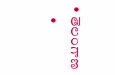• తెలంగాణ
    •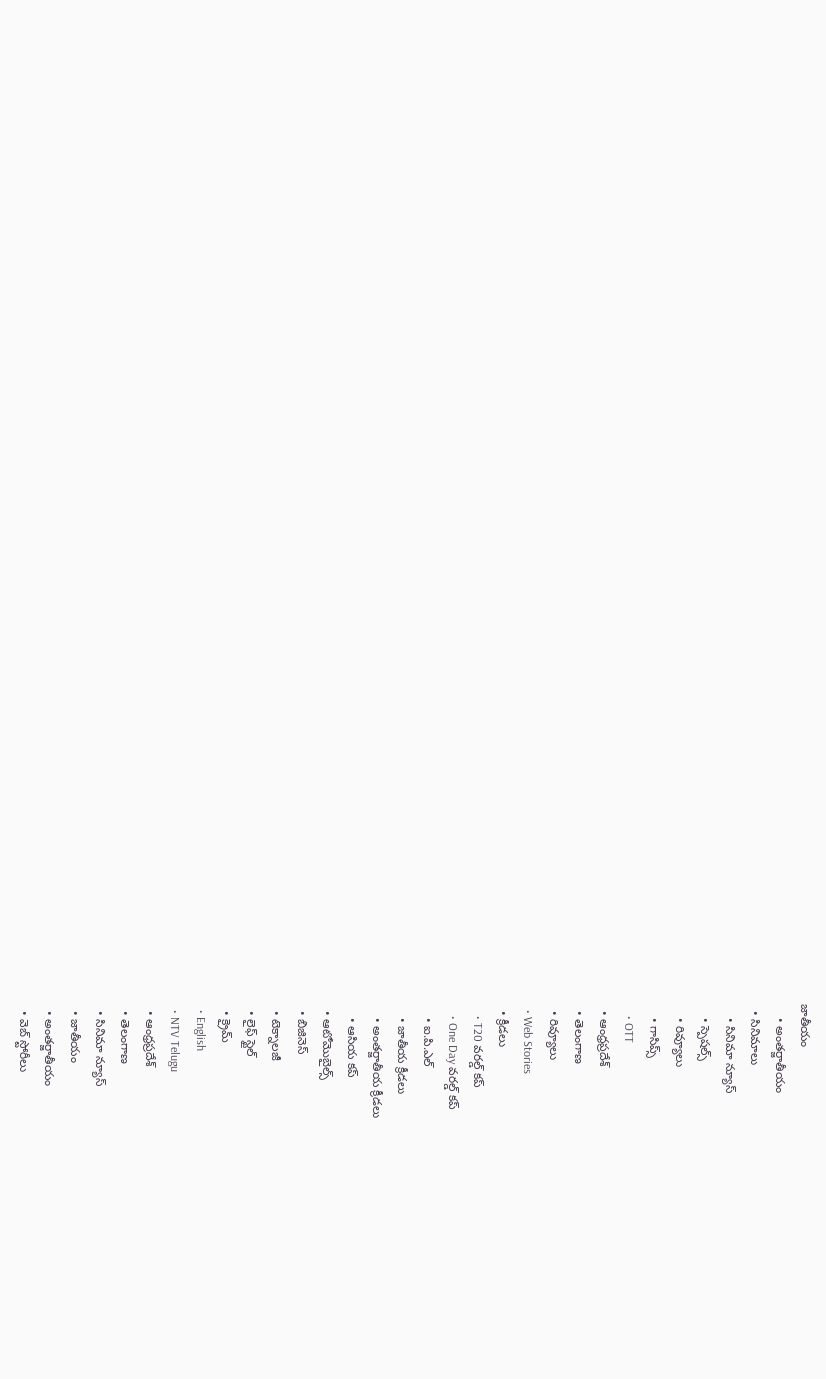జాతీయం
    • అంతర్జాతీయం
  • సినిమాలు
    • సినిమా న్యూస్
    • స్పెషల్స్
    • రివ్యూలు
    • గాసిప్స్
    • OTT
  • ఆంధ్రప్రదేశ్
  • తెలంగాణ
  • రివ్యూలు
  • Web Stories
  • క్రీడలు
    • T20 వరల్డ్ కప్
    • One Day వరల్డ్ కప్
    • ఐ.పి.ఎల్
    • జాతీయ క్రీడలు
    • అంతర్జాతీయ క్రీడలు
    • ఆసియ కప్
  • ఆటోమొబైల్స్
  • బిజినెస్‌
  • టెక్నాలజీ
  • లైఫ్ స్టైల్
  • క్రైమ్
  • English
  • NTV Telugu
  • ఆంధ్రప్రదేశ్
  • తెలంగాణ
  • సినిమా న్యూస్
  • జాతీయం
  • అంతర్జాతీయం
  • వెబ్ స్టోరీలు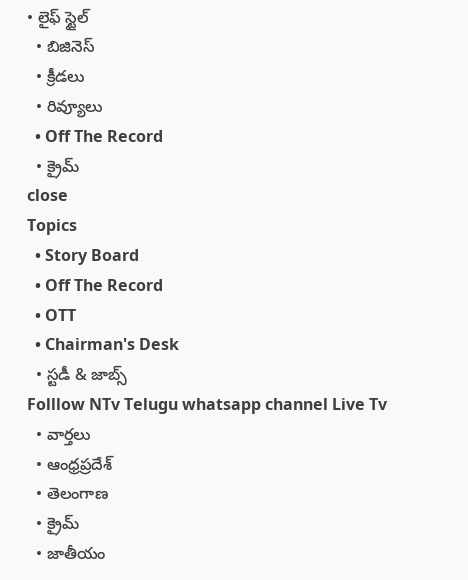• లైఫ్ స్టైల్
  • బిజినెస్‌
  • క్రీడలు
  • రివ్యూలు
  • Off The Record
  • క్రైమ్
close
Topics
  • Story Board
  • Off The Record
  • OTT
  • Chairman's Desk
  • స్టడీ & జాబ్స్
Folllow NTv Telugu whatsapp channel Live Tv
  • వార్తలు
  • ఆంధ్రప్రదేశ్
  • తెలంగాణ
  • క్రైమ్
  • జాతీయం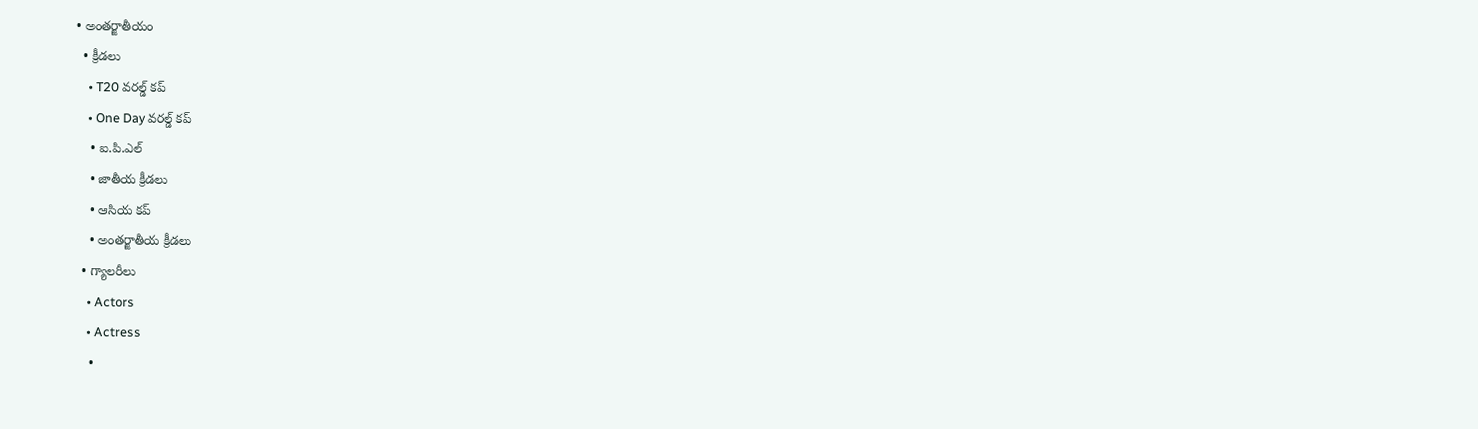• అంతర్జాతీయం
  • క్రీడలు
    • T20 వరల్డ్ కప్
    • One Day వరల్డ్ కప్
    • ఐ.పి.ఎల్
    • జాతీయ క్రీడలు
    • ఆసియ కప్
    • అంతర్జాతీయ క్రీడలు
  • గ్యాలరీలు
    • Actors
    • Actress
    •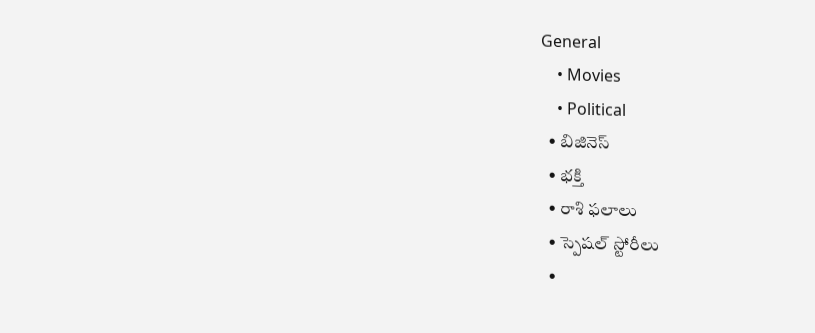General
    • Movies
    • Political
  • బిజినెస్‌
  • భక్తి
  • రాశి ఫలాలు
  • స్పెషల్‌ స్టోరీలు
  •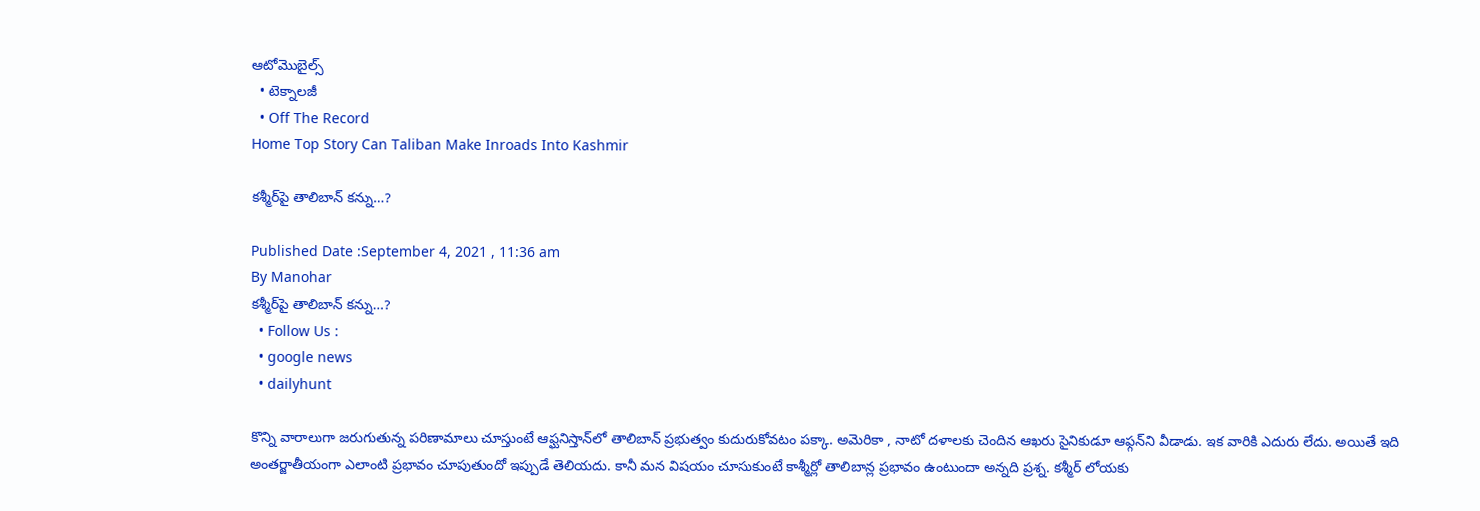ఆటోమొబైల్స్
  • టెక్నాలజీ
  • Off The Record
Home Top Story Can Taliban Make Inroads Into Kashmir

కశ్మీర్‌పై తాలిబాన్‌ కన్ను…?

Published Date :September 4, 2021 , 11:36 am
By Manohar
కశ్మీర్‌పై తాలిబాన్‌ కన్ను…?
  • Follow Us :
  • google news
  • dailyhunt

కొన్ని వారాలుగా జరుగుతున్న పరిణామాలు చూస్తుంటే ఆఫ్ఘనిస్తాన్‌లో తాలిబాన్‌ ప్రభుత్వం కుదురుకోవటం పక్కా. అమెరికా , నాటో దళాలకు చెందిన ఆఖరు సైనికుడూ ఆఫ్గన్‌ని వీడాడు. ఇక వారికి ఎదురు లేదు. అయితే ఇది అంతర్జాతీయంగా ఎలాంటి ప్రభావం చూపుతుందో ఇప్పుడే తెలియదు. కానీ మన విషయం చూసుకుంటే కాశ్మీర్లో తాలిబాన్ల ప్రభావం ఉంటుందా అన్నది ప్రశ్న. కశ్మీర్‌ లోయకు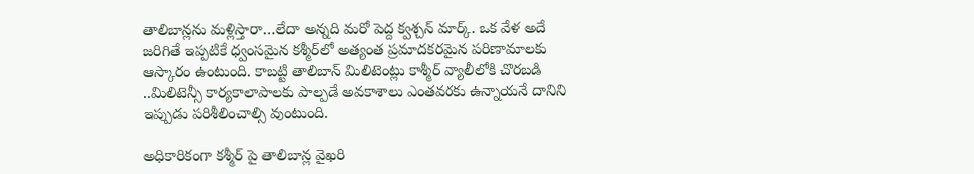తాలిబాన్లను మళ్లిస్తారా…లేదా అన్నది మరో పెద్ద క్వశ్చన్‌ మార్క్‌. ఒక వేళ అదే జరిగితే ఇప్పటికే ధ్వంసమైన కశ్మీర్‌లో అత్యంత ప్రమాదకరమైన పరిణామాలకు ఆస్కారం ఉంటుంది. కాబట్టి తాలిబాన్‌ మిలిటెంట్లు కాశ్మీర్‌ వ్యాలీలోకి చొరబడి ..మిలిటెన్సీ కార్యకాలాపాలకు పాల్పడే అవకాశాలు ఎంతవరకు ఉన్నాయనే దానిని ఇప్పుడు పరిశీలించాల్సి వుంటుంది.

అధికారికంగా కశ్మీర్‌ పై తాలిబాన్ల వైఖరి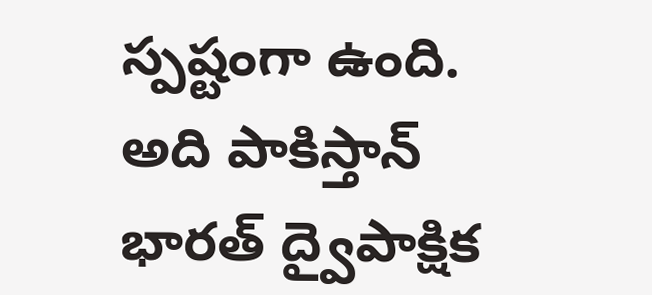స్పష్టంగా ఉంది. అది పాకిస్తాన్‌ భారత్‌ ద్వైపాక్షిక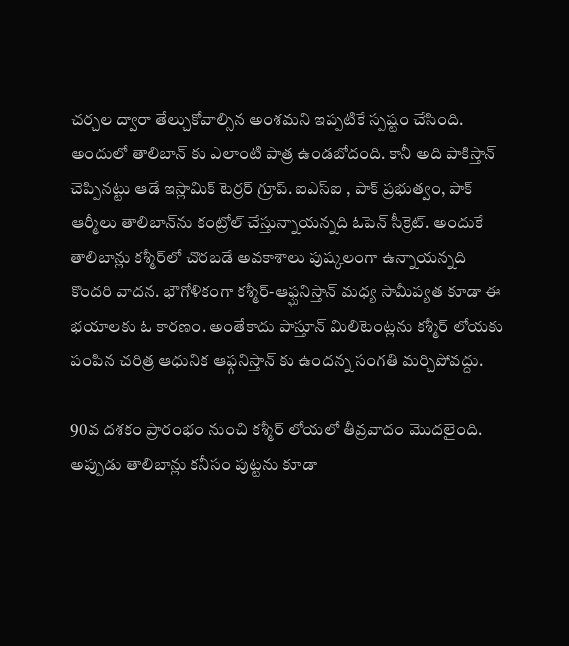చర్చల ద్వారా తేల్చుకోవాల్సిన అంశమని ఇప్పటికే స్పష్టం చేసింది. అందులో తాలిబాన్ కు ఎలాంటి పాత్ర ఉండబోదంది. కానీ అది పాకిస్తాన్‌ చెప్పినట్టు ఆడే ఇస్లామిక్‌ టెర్రర్‌ గ్రూప్‌. ఐఎస్‌ఐ , పాక్‌ ప్రభుత్వం, పాక్‌ ఆర్మీలు తాలిబాన్‌ను కంట్రోల్‌ చేస్తున్నాయన్నది ఓపెన్‌ సీక్రెట్‌. అందుకే తాలిబాన్లు కశ్మీర్‌లో చొరబడే అవకాశాలు పుష్కలంగా ఉన్నాయన్నది కొందరి వాదన. భౌగోళికంగా కశ్మీర్‌-ఆఫ్ఘనిస్తాన్‌ మధ్య సామీప్యత కూడా ఈ భయాలకు ఓ కారణం. అంతేకాదు పాస్తూన్‌ మిలిటెంట్లను కశ్మీర్ లోయకు పంపిన చరిత్ర ఆధునిక ఆఫ్గనిస్తాన్‌ కు ఉందన్న సంగతి మర్చిపోవద్దు.

90వ దశకం ప్రారంభం నుంచి కశ్మీర్‌ లోయలో తీవ్రవాదం మొదలైంది. అప్పుడు తాలిబాన్లు కనీసం పుట్టను కూడా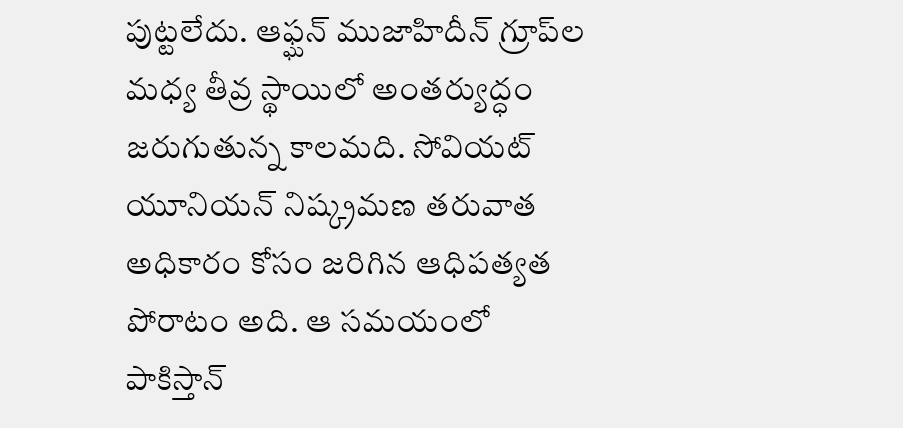పుట్టలేదు. ఆఫ్ఘన్‌ ముజాహిదీన్‌ గ్రూప్‌ల మధ్య తీవ్ర స్థాయిలో అంతర్యుద్ధం జరుగుతున్న కాలమది. సోవియట్‌ యూనియన్‌ నిష్క్రమణ తరువాత అధికారం కోసం జరిగిన ఆధిపత్యత పోరాటం అది. ఆ సమయంలో పాకిస్తాన్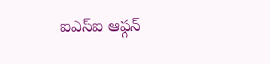ఐఎస్‌ఐ ఆఫ్గన్‌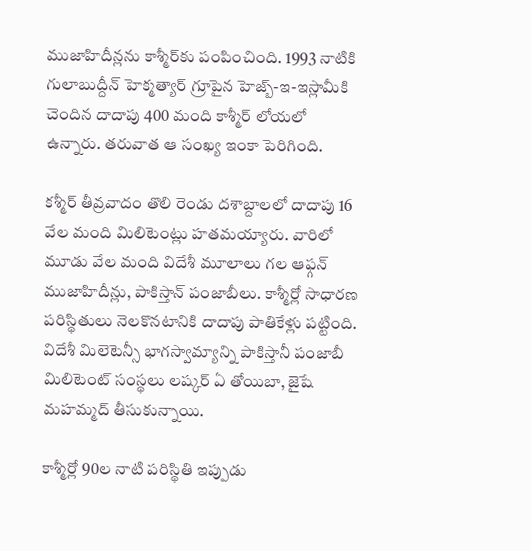ముజాహిదీన్లను కాశ్మీర్‌కు పంపించింది. 1993 నాటికి గులాబుద్దీన్ హెక్మత్యార్ గ్రూపైన హెజ్బ్-ఇ-ఇస్లామీకి చెందిన దాదాపు 400 మంది కాశ్మీర్ లోయలో ఉన్నారు. తరువాత ఆ సంఖ్య ఇంకా పెరిగింది.

కశ్మీర్‌ తీవ్రవాదం తొలి రెండు దశాబ్దాలలో దాదాపు 16 వేల మంది మిలిటెంట్లు హతమయ్యారు. వారిలో మూడు వేల మంది విదేశీ మూలాలు గల ఆఫ్గన్‌ ముజాహిదీన్లు, పాకిస్తాన్‌ పంజాబీలు. కాశ్మీర్లో సాధారణ పరిస్థితులు నెలకొనటానికి దాదాపు పాతికేళ్లు పట్టింది. విదేశీ మిలెటెన్సీ భాగస్వామ్యాన్ని పాకిస్తానీ పంజాబీ మిలిటెంట్‌ సంస్థలు లష్కర్‌ ఏ తోయిబా, జైషే మహమ్మద్‌ తీసుకున్నాయి.

కాశ్మీర్లో 90ల నాటి పరిస్థితి ఇప్పుడు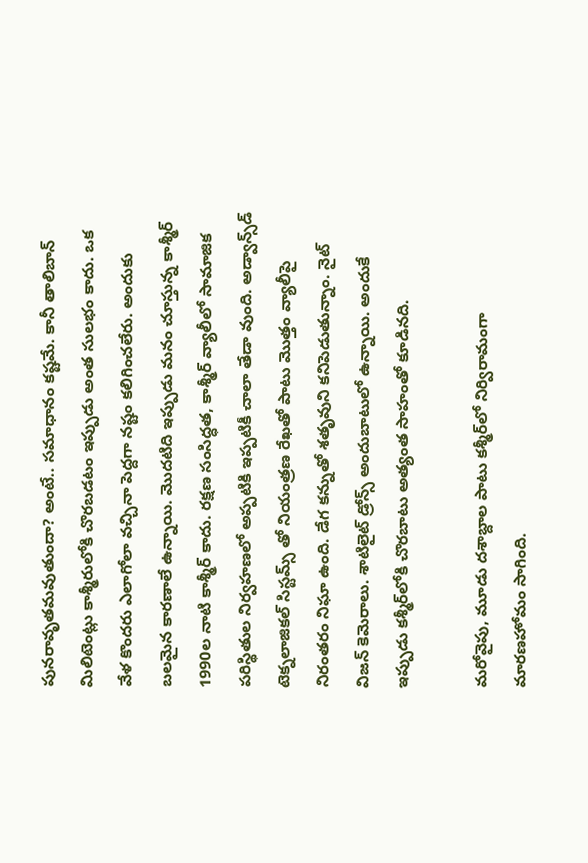పునరావృతమవుతుందా? అంటే.. సమాధానం కష్టమే. కానీ తాలిబాన్‌ మిలిటెంట్లు కాశ్మీరులోకి చొరబడటం ఇప్పుడు అంత సులభం కాదు. ఒక వేళ కొందరు ఎలాగోలా వచ్చినా పెద్దగా నష్టం కలిగించలేరు. అందుకు బలమైన కారణాలే ఉన్నాయి. మొదటిది ఇప్పుడు మనం చూస్తున్న కాశ్మీర్‌ 1990ల నాటి కాశ్మీర్ కాదు. రక్షణ సంసిద్ధత, కాశ్మీర్‌ వ్యాలీలో సామాజిక పరిస్థితుల నిర్వహణలో అప్పటికి ఇప్పటికీ చాలా తేడా వుంది. అడ్వాన్స్‌డ్‌ టెక్నలాజికల్‌ సిస్టమ్స్‌ తో నియంత్రణ రేఖతో పాటు మొత్తం వ్యాలీపై నిరంతరం నిఘా ఉంది. డేగ కన్నుతో శతృవుని కనిపెడుతున్నాం. నైట్‌ విజన్‌ కెమెరాలు. శాటిలైట్‌ డ్రోన్స్‌ అందుబాటులో ఉన్నాయి. అందుకే ఇప్పుడు కశ్మీర్‌లోకి చొరబాటు అత్యంత సాహంతో కూడినది.

మరోవైపు, మూడు దశాబ్దాల పాటు కశ్మీర్‌లో నిర్విరామంగా మారణహోమం సాగింది.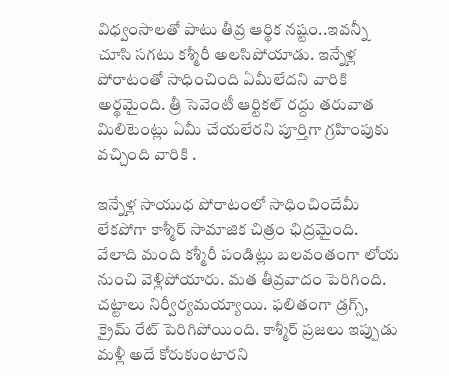విధ్వంసాలతో పాటు తీవ్ర ఆర్థిక నష్టం..ఇవన్నీ చూసి సగటు కశ్మీరీ అలసిపోయాడు. ఇన్నేళ్ల పోరాటంతో సాధించింది ఏమీలేదని వారికి అర్థమైంది. త్రీ సెవెంటీ ఆర్టికల్‌ రద్దు తరువాత మిలిటెంట్లు ఏమీ చేయలేరని పూర్తిగా గ్రహింపుకు వచ్చింది వారికి .

ఇన్నేళ్ల సాయుధ పోరాటంలో సాధించిందేమీ లేకపోగా కాశ్మీర్‌ సామాజిక చిత్రం ఛిద్రమైంది. వేలాది మంది కశ్మీరీ పండిట్లు బలవంతంగా లోయ నుంచి వెళ్లిపోయారు. మత తీవ్రవాదం పెరిగింది. చట్టాలు నిర్వీర్యమయ్యాయి. ఫలితంగా డ్రగ్స్‌, క్రైమ్‌ రేట్‌ పెరిగిపోయింది. కాశ్మీర్‌ ప్రజలు ఇప్పుడు మళ్లీ అదే కోరుకుంటారని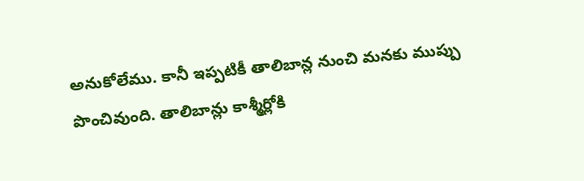అనుకోలేము. కానీ ఇప్పటికీ తాలిబాన్ల నుంచి మనకు ముప్పు పొంచివుంది. తాలిబాన్లు కాశ్మీర్లోకి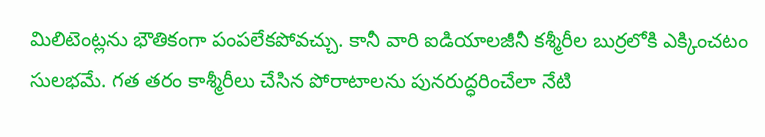మిలిటెంట్లను భౌతికంగా పంపలేకపోవచ్చు. కానీ వారి ఐడియాలజీనీ కశ్మీరీల బుర్రలోకి ఎక్కించటం సులభమే. గత తరం కాశ్మీరీలు చేసిన పోరాటాలను పునరుద్ధరించేలా నేటి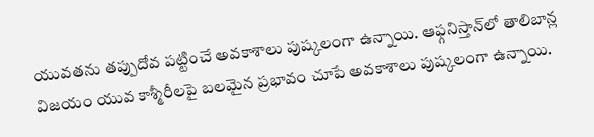యువతను తప్పుదోవ పట్టించే అవకాశాలు పుష్కలంగా ఉన్నాయి. ఆఫ్గనిస్తాన్‌లో తాలిబాన్ల విజయం యువ కాశ్మీరీలపై బలమైన ప్రభావం చూపే అవకాశాలు పుష్కలంగా ఉన్నాయి.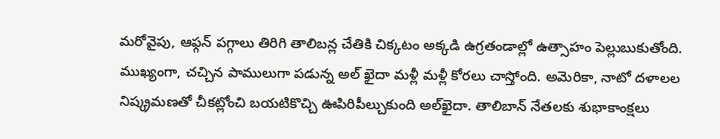మరోవైపు, ఆఫ్గన్‌ పగ్గాలు తిరిగి తాలిబన్ల చేతికి చిక్కటం అక్కడి ఉగ్రతండాల్లో ఉత్సాహం పెల్లుబుకుతోంది. ముఖ్యంగా, చచ్చిన పాములుగా పడున్న అల్ ఖైదా మళ్లీ మళ్లీ కోరలు చాస్తోంది. అమెరికా, నాటో దళాలల నిష్క్రమణతో చీకట్లోంచి బయటికొచ్చి ఊపిరిపీల్చుకుంది అల్‌ఖైదా. తాలిబాన్‌ నేతలకు శుభాకాంక్షలు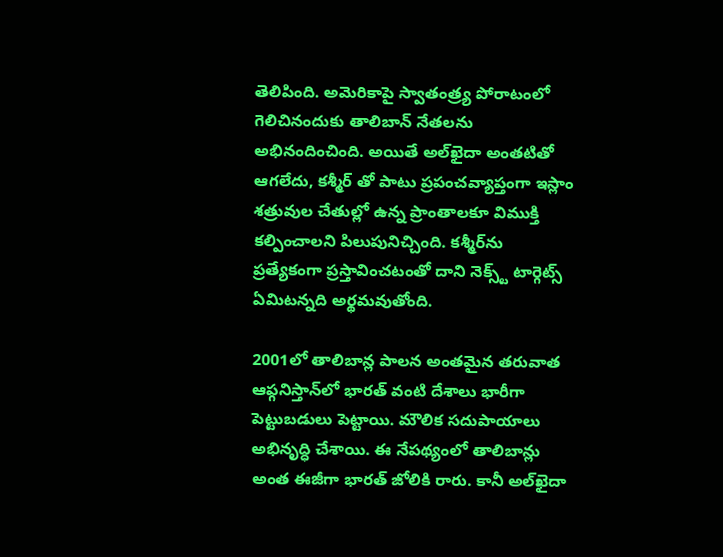తెలిపింది. అమెరికాపై స్వాతంత్ర్య పోరాటంలో గెలిచినందుకు తాలిబాన్‌ నేతలను అభినందించింది. అయితే అల్‌ఖైదా అంతటితో ఆగలేదు, కశ్మీర్ తో పాటు ప్రపంచవ్యాప్తంగా ఇస్లాం శత్రువుల చేతుల్లో ఉన్న ప్రాంతాలకూ విముక్తి కల్పించాలని పిలుపునిచ్చింది. కశ్మీర్‌ను ప్రత్యేకంగా ప్రస్తావించటంతో దాని నెక్స్ట్ టార్గెట్స్‌ ఏమిటన్నది అర్థమవుతోంది.

2001లో తాలిబాన్ల పాలన అంతమైన తరువాత ఆఫ్గనిస్తాన్‌లో భారత్ వంటి దేశాలు భారీగా పెట్టుబడులు పెట్టాయి. మౌలిక సదుపాయాలు అభినృద్ధి చేశాయి. ఈ నేపథ్యంలో తాలిబాన్లు అంత ఈజీగా భారత్‌ జోలికి రారు. కానీ అల్‌ఖైదా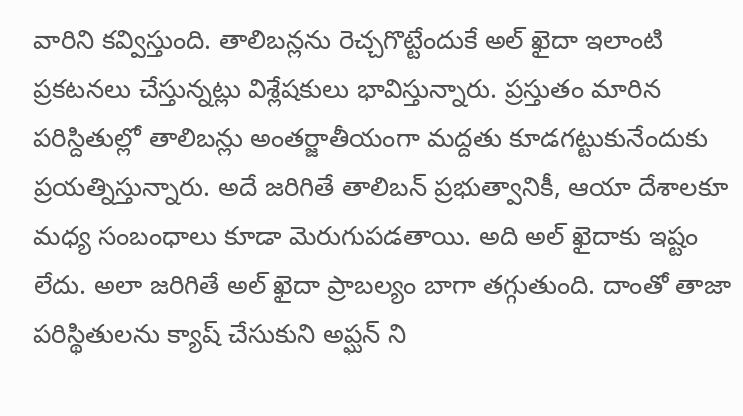వారిని కవ్విస్తుంది. తాలిబన్లను రెచ్చగొట్టేందుకే అల్ ఖైదా ఇలాంటి ప్రకటనలు చేస్తున్నట్లు విశ్లేషకులు భావిస్తున్నారు. ప్రస్తుతం మారిన పరిస్దితుల్లో తాలిబన్లు అంతర్జాతీయంగా మద్దతు కూడగట్టుకునేందుకు ప్రయత్నిస్తున్నారు. అదే జరిగితే తాలిబన్ ప్రభుత్వానికీ, ఆయా దేశాలకూ మధ్య సంబంధాలు కూడా మెరుగుపడతాయి. అది అల్ ఖైదాకు ఇష్టం లేదు. అలా జరిగితే అల్ ఖైదా ప్రాబల్యం బాగా తగ్గుతుంది. దాంతో తాజా పరిస్థితులను క్యాష్‌ చేసుకుని అప్ఘన్ ని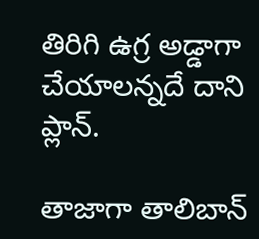తిరిగి ఉగ్ర అడ్డాగా చేయాలన్నదే దాని ప్లాన్.

తాజాగా తాలిబాన్‌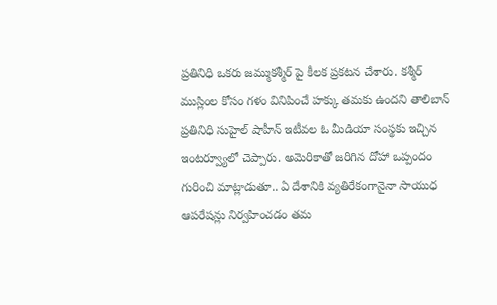ప్రతినిధి ఒకరు జమ్ముకశ్మీర్ పై కీలక ప్రకటన చేశారు. కశ్మీర్‌ ముస్లింల కోసం గళం వినిపించే హక్కు తమకు ఉందని తాలిబాన్ ప్రతినిధి సుహైల్ షాహీన్ ఇటీవల ఓ మీడియా సంస్థకు ఇచ్చిన ఇంటర్వ్యూలో చెప్పారు. అమెరికాతో జరిగిన దోహా ఒప్పందం గురించి మాట్లాడుతూ.. ఏ దేశానికి వ్యతిరేకంగానైనా సాయుధ ఆపరేషన్లు నిర్వహించడం తమ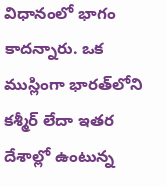విధానంలో భాగం కాదన్నారు. ఒక ముస్లింగా భారత్‌లోని కశ్మీర్ లేదా ఇతర దేశాల్లో ఉంటున్న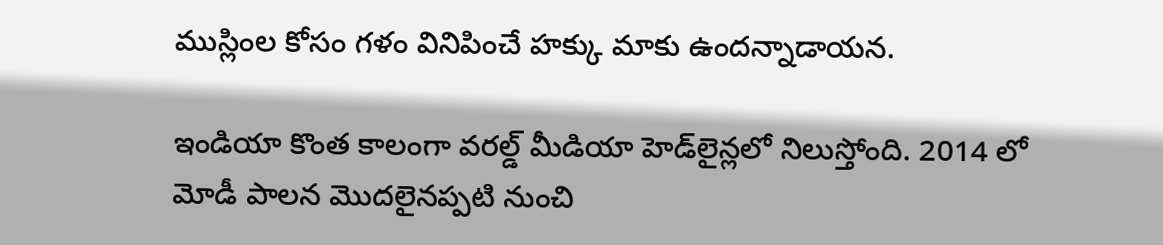ముస్లింల కోసం గళం వినిపించే హక్కు మాకు ఉందన్నాడాయన.

ఇండియా కొంత కాలంగా వరల్డ్‌ మీడియా హెడ్‌లైన్లలో నిలుస్తోంది. 2014 లో మోడీ పాలన మొదలైనప్పటి నుంచి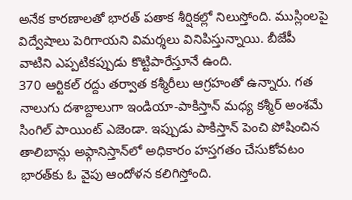అనేక కారణాలతో భారత్‌ పతాక శీర్షికల్లో నిలుస్తోంది. ముస్లింలపై విద్వేషాలు పెరిగాయని విమర్శలు వినిపిస్తున్నాయి. బీజేపీ వాటిని ఎప్పటికప్పుడు కొట్టిపారేస్తూనే ఉంది.
370 ఆర్టికల్‌ రద్దు తర్వాత కశ్మీరీలు ఆగ్రహంతో ఉన్నారు. గత నాలుగు దశాబ్దాలుగా ఇండియా-పాకిస్తాన్ మధ్య కశ్మీర్ అంశమే సింగిల్‌ పాయింట్‌ ఎజెండా. ఇప్పుడు పాకిస్తాన్ పెంచి పోషించిన తాలిబాన్లు అఫ్గానిస్తాన్‌లో అధికారం హస్తగతం చేసుకోవటం భారత్‌కు ఓ వైపు ఆందోళన కలిగిస్తోంది.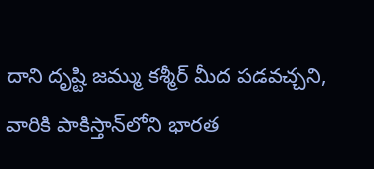దాని దృష్టి జమ్ము కశ్మీర్ మీద పడవచ్చని, వారికి పాకిస్తాన్‌లోని భారత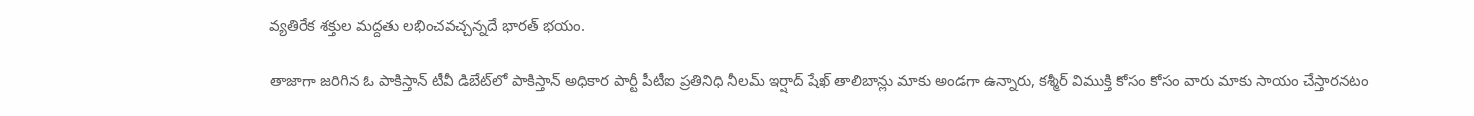వ్యతిరేక శక్తుల మద్దతు లభించవచ్చన్నదే భారత్‌ భయం.

తాజాగా జరిగిన ఓ పాకిస్తాన్ టీవీ డిబేట్‌లో పాకిస్తాన్ అధికార పార్టీ పీటీఐ ప్రతినిధి నీలమ్ ఇర్షాద్ షేఖ్ తాలిబాన్లు మాకు అండగా ఉన్నారు, కశ్మీర్ విముక్తి కోసం కోసం వారు మాకు సాయం చేస్తారనటం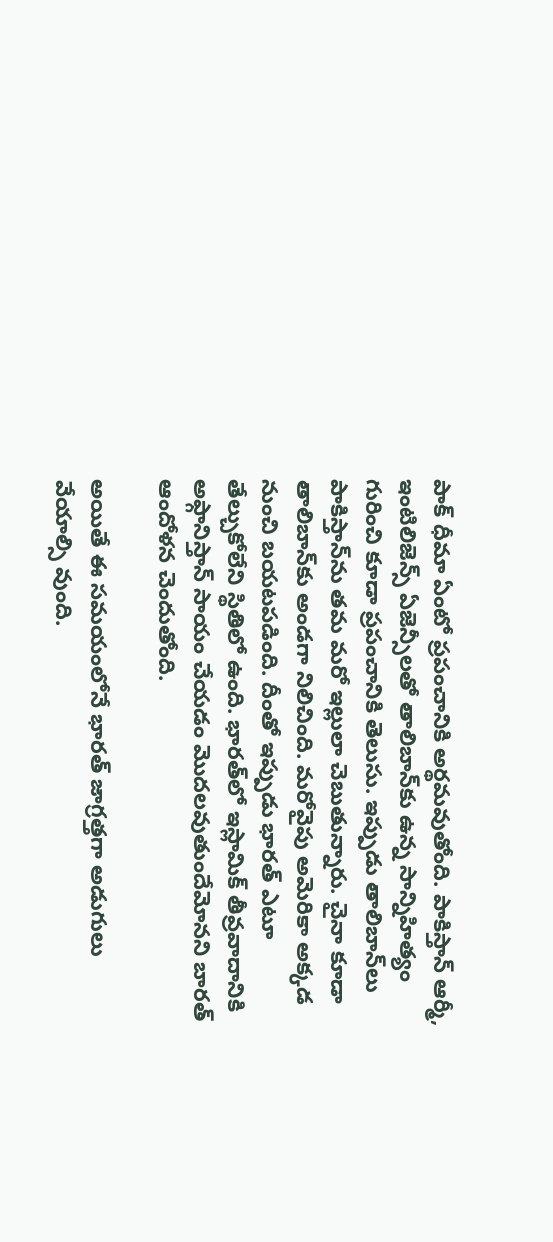పాక్‌ ధీమా ఏంటో ప్రపంచానికి అర్థమవుతోంది. పాకిస్తాన్ ఆర్మీ, ఇంటిలిజెన్స్ ఏజెన్సీలతో తాలిబాన్‌కు ఉన్న సాన్నిహిత్యం గురించి కూడా ప్రపంచానికి తెలుసు. ఇప్పుడు తాలిబాన్‌లు పాకిస్తాన్‌ను తమ మరో ఇల్లులా చెబుతున్నారు. చైనా కూడా తాలిబాన్‌కు అండగా నిలిచింది. మరోవైపు అమెరికా అక్కడ నుంచి బయటపడింది. దీంతో ఇప్పుడు భారత్ ఎటూ తేల్చుకోలేని స్థితిలో ఉంది. భారత్‌లో ఇస్లామిక్ తీవ్రవాదానికి అఫ్గానిస్తాన్ సాయం చేయడం మొదలవుతుందేమోనని బారత్‌ ఆందోళన చెందుతోంది.

అయితే ఈ సమయంలోనే భారత్ జాగ్రత్తగా అడుగులు వేయాల్సి వుంది.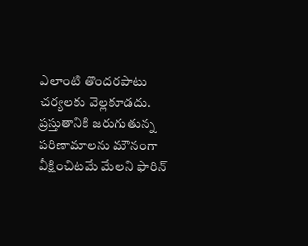ఎలాంటి తొందరపాటు చర్యలకు వెల్లకూడదు. ప్రస్తుతానికి జరుగుతున్న పరిణామాలను మౌనంగా వీక్షించిటమే మేలని ఫారిన్‌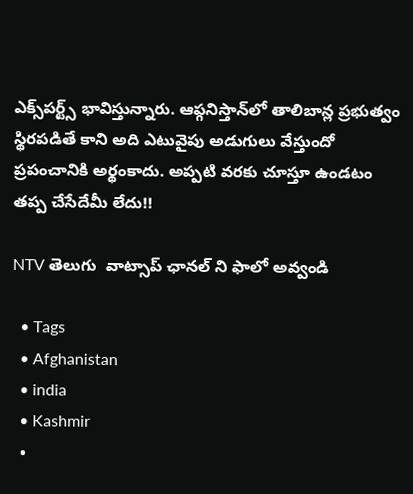ఎక్స్‌పర్ట్స్‌ భావిస్తున్నారు. ఆఫ్గనిస్తాన్‌లో తాలిబాన్ల ప్రభుత్వం స్థిరపడితే కాని అది ఎటువైపు అడుగులు వేస్తుందో ప్రపంచానికి అర్థంకాదు. అప్పటి వరకు చూస్తూ ఉండటం తప్ప చేసేదేమీ లేదు!!

NTV తెలుగు  వాట్సాప్ ఛానల్ ని ఫాలో అవ్వండి

  • Tags
  • Afghanistan
  • india
  • Kashmir
  •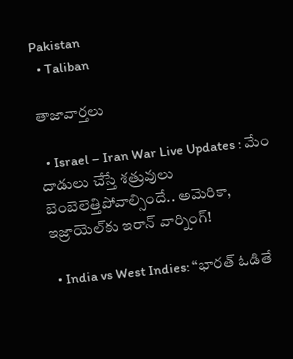Pakistan
  • Taliban

తాజావార్తలు

  • Israel – Iran War Live Updates : మేం దాడులు చేస్తే శత్రువులు బెంబెలెత్తిపోవాల్సిందే.. అమెరికా, ఇజ్రాయెల్‌కు ఇరాన్ వార్నింగ్!

  • India vs West Indies: “భారత్ ఓడితే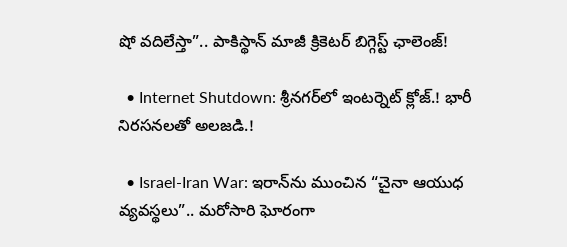షో వదిలేస్తా”.. పాకిస్థాన్ మాజీ క్రికెటర్ బిగ్గెస్ట్ ఛాలెంజ్!

  • Internet Shutdown: శ్రీనగర్‌లో ఇంటర్నెట్ క్లోజ్.! భారీ నిరసనలతో అలజడి.!

  • Israel-Iran War: ఇరాన్‌ను ముంచిన “చైనా ఆయుధ వ్యవస్థలు”.. మరోసారి ఘోరంగా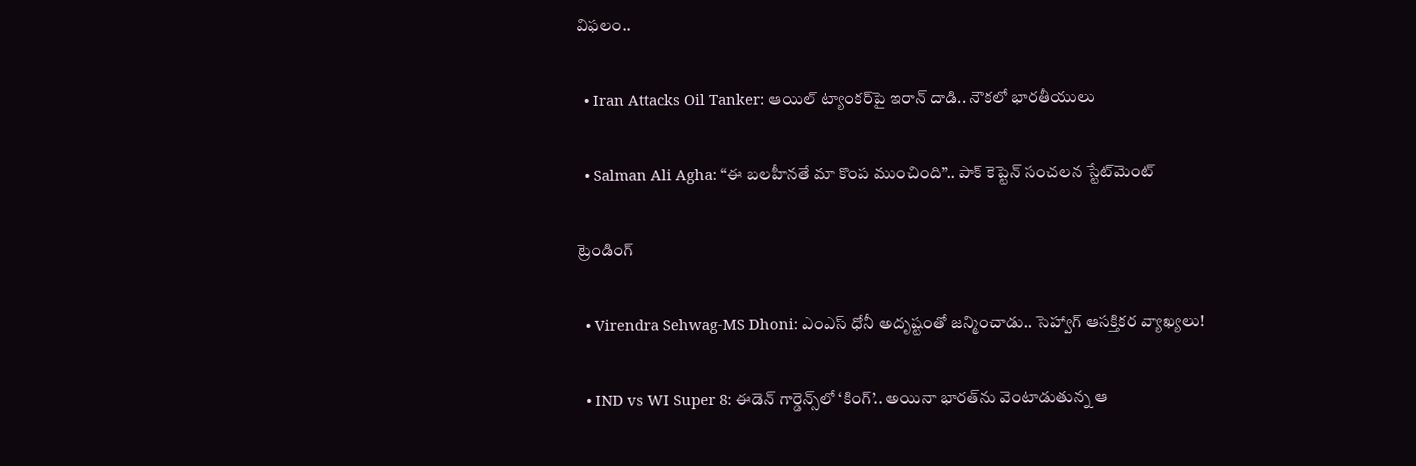విఫలం..

  • Iran Attacks Oil Tanker: ఆయిల్ ట్యాంకర్‌పై ఇరాన్ దాడి.. నౌకలో భారతీయులు

  • Salman Ali Agha: “ఈ బలహీనతే మా కొంప ముంచింది”.. పాక్ కెప్టెన్ సంచలన స్టేట్‌మెంట్

ట్రెండింగ్‌

  • Virendra Sehwag-MS Dhoni: ఎంఎస్ ధోనీ అదృష్టంతో జన్మించాడు.. సెహ్వాగ్ ఆసక్తికర వ్యాఖ్యలు!

  • IND vs WI Super 8: ఈడెన్‌ గార్డెన్స్‌లో ‘కింగ్’.. అయినా భారత్‌ను వెంటాడుతున్న ఆ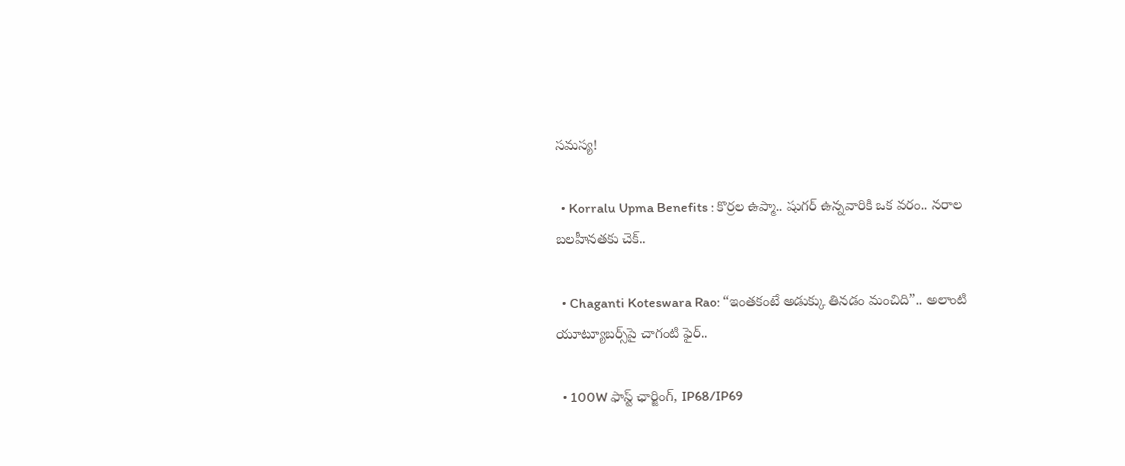సమస్య!

  • Korralu Upma Benefits : కొర్రల ఉప్మా.. షుగర్ ఉన్నవారికి ఒక వరం.. నరాల బలహీనతకు చెక్..

  • Chaganti Koteswara Rao: “ఇంతకంటే అడుక్కు తినడం మంచిది”.. అలాంటి యూట్యూబర్స్‌పై చాగంటి ఫైర్..

  • 100W ఫాస్ట్ ఛార్జింగ్, IP68/IP69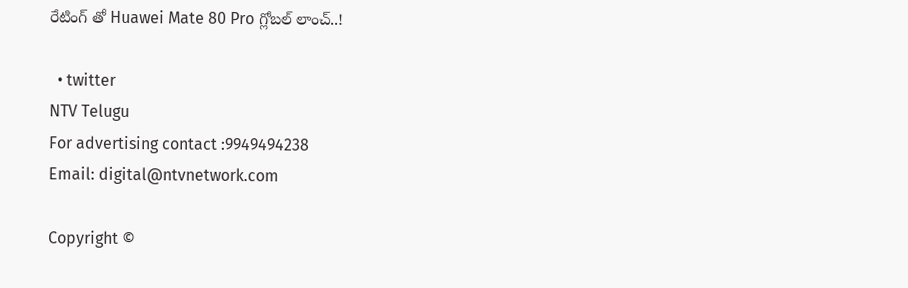రేటింగ్ తో Huawei Mate 80 Pro గ్లోబల్ లాంచ్‌..!

  • twitter
NTV Telugu
For advertising contact :9949494238
Email: digital@ntvnetwork.com

Copyright ©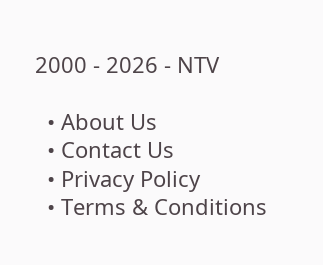2000 - 2026 - NTV

  • About Us
  • Contact Us
  • Privacy Policy
  • Terms & Conditions